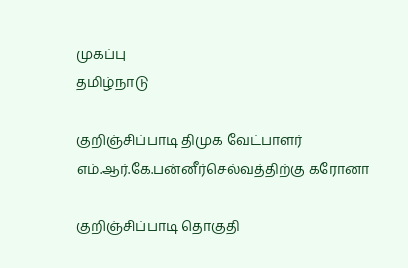முகப்பு
தமிழ்நாடு

குறிஞ்சிப்பாடி திமுக வேட்பாளர் எம்.ஆர்.கே.பன்னீர்செல்வத்திற்கு கரோனா

குறிஞ்சிப்பாடி தொகுதி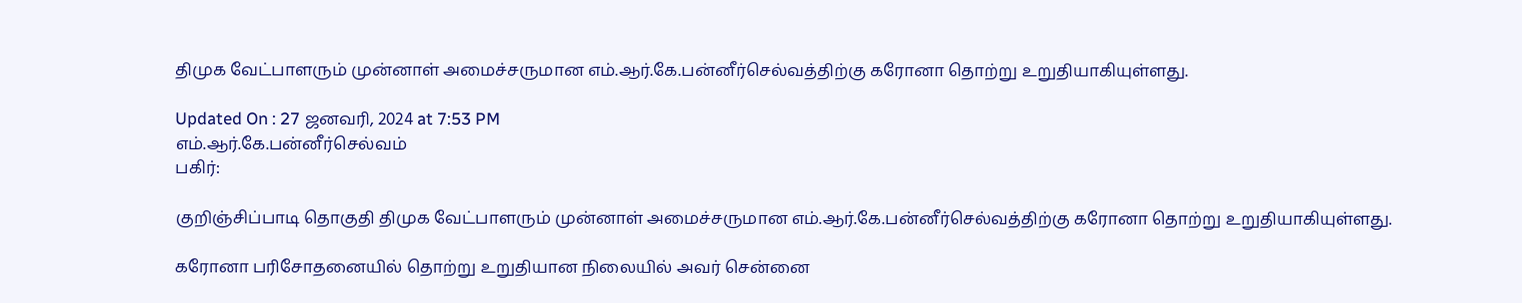திமுக வேட்பாளரும் முன்னாள் அமைச்சருமான எம்.ஆர்.கே.பன்னீர்செல்வத்திற்கு கரோனா தொற்று உறுதியாகியுள்ளது.

Updated On : 27 ஜனவரி, 2024 at 7:53 PM
எம்.ஆர்.கே.பன்னீர்செல்வம்
பகிர்:

குறிஞ்சிப்பாடி தொகுதி திமுக வேட்பாளரும் முன்னாள் அமைச்சருமான எம்.ஆர்.கே.பன்னீர்செல்வத்திற்கு கரோனா தொற்று உறுதியாகியுள்ளது.

கரோனா பரிசோதனையில் தொற்று உறுதியான நிலையில் அவர் சென்னை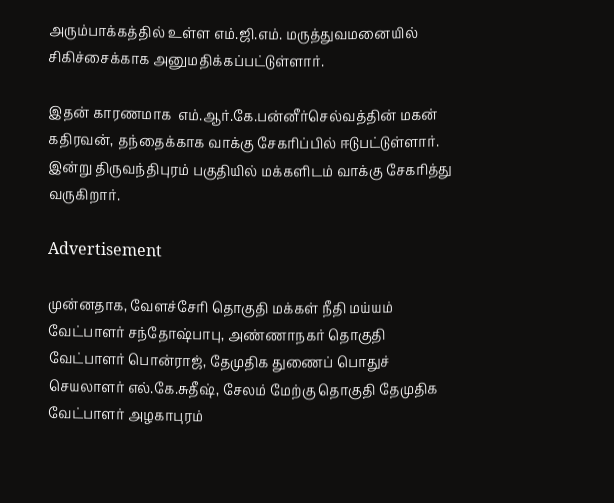அரும்பாக்கத்தில் உள்ள எம்.ஜி.எம். மருத்துவமனையில் சிகிச்சைக்காக அனுமதிக்கப்பட்டுள்ளார்.

இதன் காரணமாக  எம்.ஆர்.கே.பன்னீர்செல்வத்தின் மகன் கதிரவன், தந்தைக்காக வாக்கு சேகரிப்பில் ஈடுபட்டுள்ளார். இன்று திருவந்திபுரம் பகுதியில் மக்களிடம் வாக்கு சேகரித்து வருகிறார்.

Advertisement

முன்னதாக, வேளச்சேரி தொகுதி மக்கள் நீதி மய்யம் வேட்பாளர் சந்தோஷ்பாபு, அண்ணாநகர் தொகுதி வேட்பாளர் பொன்ராஜ், தேமுதிக துணைப் பொதுச் செயலாளர் எல்.கே.சுதீஷ், சேலம் மேற்கு தொகுதி தேமுதிக வேட்பாளர் அழகாபுரம்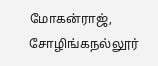மோகன்ராஜ், சோழிங்கநல்லூர்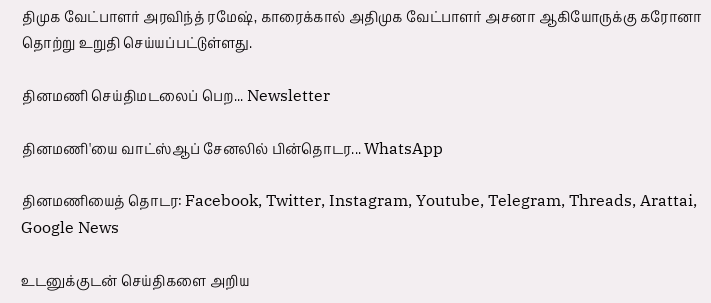திமுக வேட்பாளர் அரவிந்த் ரமேஷ், காரைக்கால் அதிமுக வேட்பாளர் அசனா ஆகியோருக்கு கரோனா தொற்று உறுதி செய்யப்பட்டுள்ளது.

தினமணி செய்திமடலைப் பெற... Newsletter

தினமணி'யை வாட்ஸ்ஆப் சேனலில் பின்தொடர... WhatsApp

தினமணியைத் தொடர: Facebook, Twitter, Instagram, Youtube, Telegram, Threads, Arattai, Google News

உடனுக்குடன் செய்திகளை அறிய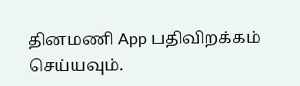தினமணி App பதிவிறக்கம் செய்யவும்.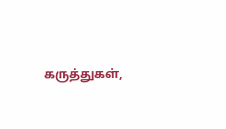கருத்துகள்,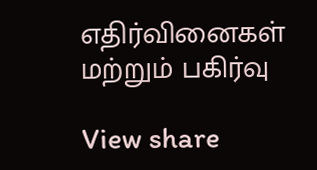எதிர்வினைகள் மற்றும் பகிர்வு

View share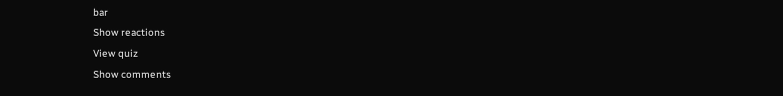bar
Show reactions
View quiz
Show comments